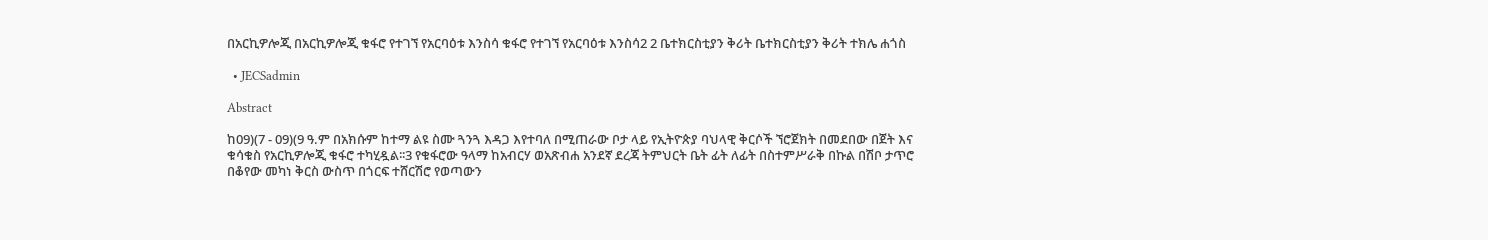በአርኪዎሎጂ በአርኪዎሎጂ ቁፋሮ የተገኘ የአርባዕቱ እንስሳ ቁፋሮ የተገኘ የአርባዕቱ እንስሳ2 2 ቤተክርስቲያን ቅሪት ቤተክርስቲያን ቅሪት ተክሌ ሐጎስ

  • JECSadmin

Abstract

ከ09)(7 - 09)(9 ዓ.ም በአክሱም ከተማ ልዩ ስሙ ጓንጓ እዳጋ እየተባለ በሚጠራው ቦታ ላይ የኢትዮጵያ ባህላዊ ቅርሶች ኘሮጀክት በመደበው በጀት እና ቁሳቁስ የአርኪዎሎጂ ቁፋሮ ተካሂዷል፡፡3 የቁፋሮው ዓላማ ከአብርሃ ወአጽብሐ አንደኛ ደረጃ ትምህርት ቤት ፊት ለፊት በስተምሥራቅ በኩል በሽቦ ታጥሮ በቆየው መካነ ቅርስ ውስጥ በጎርፍ ተሸርሽሮ የወጣውን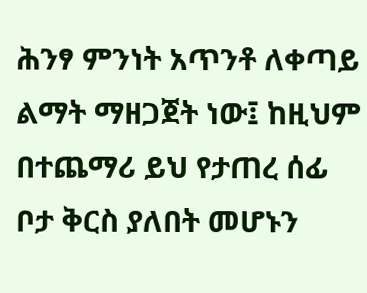ሕንፃ ምንነት አጥንቶ ለቀጣይ ልማት ማዘጋጀት ነው፤ ከዚህም በተጨማሪ ይህ የታጠረ ሰፊ ቦታ ቅርስ ያለበት መሆኑን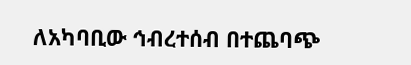ለአካባቢው ኅብረተሰብ በተጨባጭ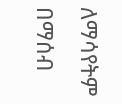ለማሳየትም በማሰብ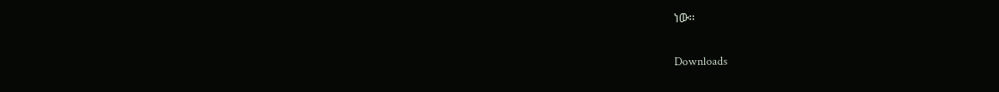ነው፡፡

Downloads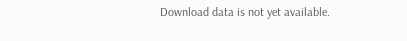Download data is not yet available.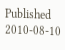Published
2010-08-10